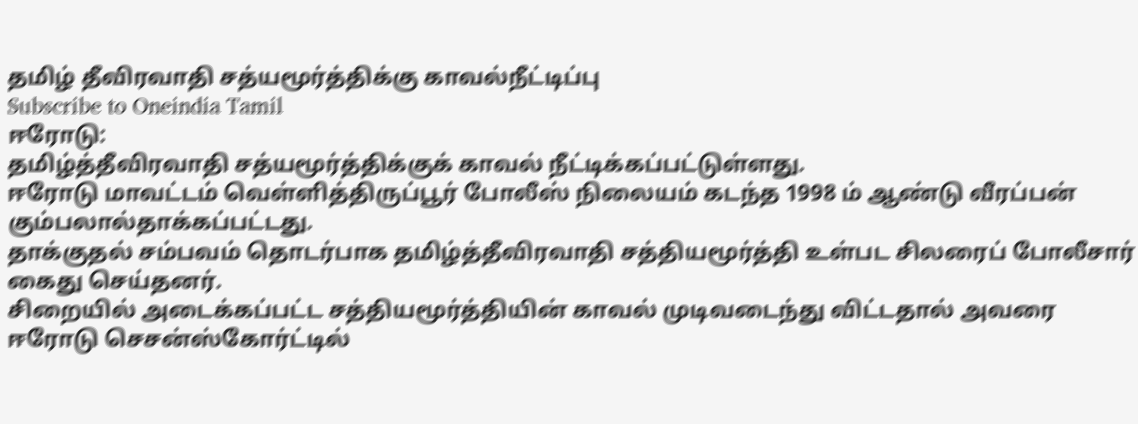தமிழ் தீவிரவாதி சத்யமூர்த்திக்கு காவல்நீட்டிப்பு
Subscribe to Oneindia Tamil
ஈரோடு:
தமிழ்த்தீவிரவாதி சத்யமூர்த்திக்குக் காவல் நீட்டிக்கப்பட்டுள்ளது.
ஈரோடு மாவட்டம் வெள்ளித்திருப்பூர் போலீஸ் நிலையம் கடந்த 1998 ம் ஆண்டு வீரப்பன் கும்பலால்தாக்கப்பட்டது.
தாக்குதல் சம்பவம் தொடர்பாக தமிழ்த்தீவிரவாதி சத்தியமூர்த்தி உள்பட சிலரைப் போலீசார் கைது செய்தனர்.
சிறையில் அடைக்கப்பட்ட சத்தியமூர்த்தியின் காவல் முடிவடைந்து விட்டதால் அவரை ஈரோடு செசன்ஸ்கோர்ட்டில்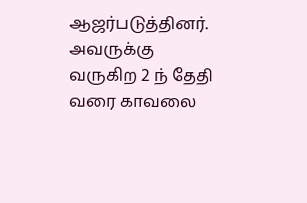ஆஜர்படுத்தினர்.
அவருக்கு வருகிற 2 ந் தேதி வரை காவலை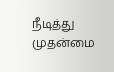நீடித்து முதன்மை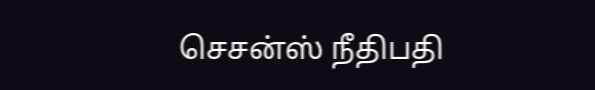செசன்ஸ் நீதிபதி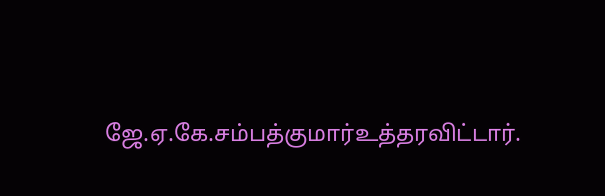ஜே.ஏ.கே.சம்பத்குமார்உத்தரவிட்டார்.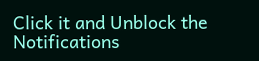Click it and Unblock the Notifications